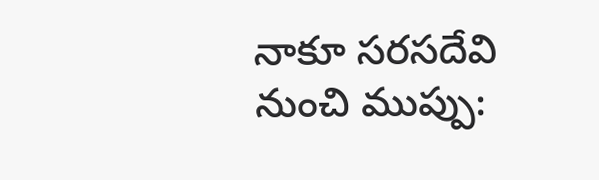నాకూ సరసదేవి నుంచి ముప్పు: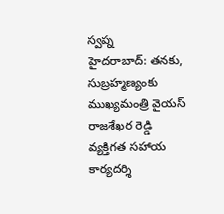స్వప్న
హైదరాబాద్: తనకు, సుబ్రహ్మణ్యంకు ముఖ్యమంత్రి వైయస్ రాజశేఖర రెడ్డి వ్యక్తిగత సహాయ కార్యదర్శి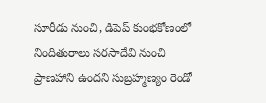సూరీడు నుంచి, డిపెప్ కుంభకోణంలో నిందితురాలు సరసాదేవి నుంచి ప్రాణహాని ఉందని సుబ్రహ్మణ్యం రెండో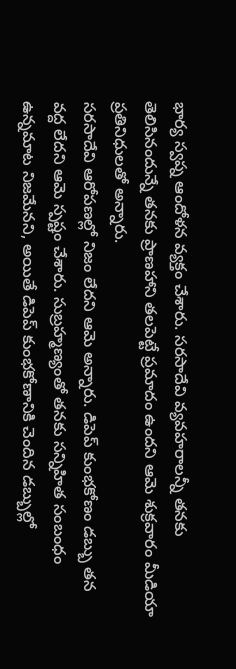భార్య స్వప్న ఆందోళన వ్యక్తం చేశారు. సరసాదేవి వ్యవహరాలన్నీ తనకు తెలిసినందున్నే తనకు ప్రాణహాని తలపెట్టే ప్రమాదం ఉందని ఆమె శుక్రవారం మీడియా ప్రతినిధులతో అన్నారు.
సరసాదేవి ఆరోపణల్లో నిజం లేదని ఆమె అన్నారు. డిపెప్ కుంభకోణం డబ్బు తన వద్ద లేదని ఆమె స్పష్టం చేశారు. సుబ్రహ్మణ్యంతో తనకు సన్నిహిత సంబంధం ఉన్నమాట నిజమేనని, అయితే డిపెప్ కుంభకోణానికి చెందిన డబ్బుల్లో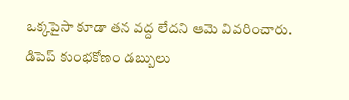ఒక్కపైసా కూడా తన వద్ద లేదని ఆమె వివరించారు. డిపెప్ కుంభకోణం డబ్బులు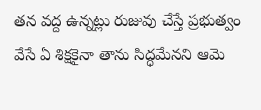తన వద్ద ఉన్నట్లు రుజువు చేస్తే ప్రభుత్వం వేసే ఏ శిక్షకైనా తాను సిద్ధమేనని ఆమె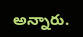అన్నారు.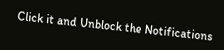Click it and Unblock the Notifications